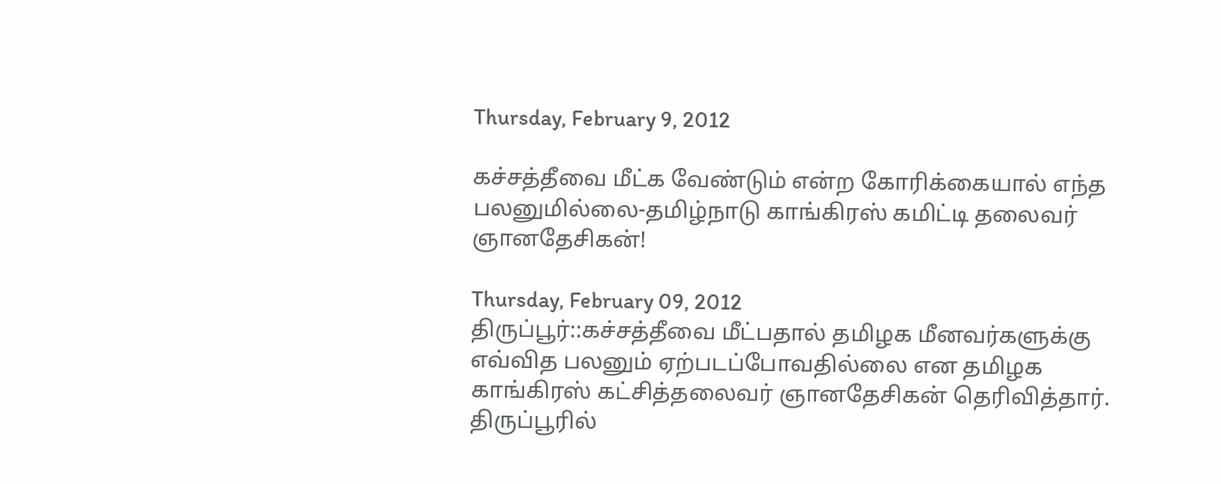Thursday, February 9, 2012

கச்சத்தீவை மீட்க வேண்டும் என்ற கோரிக்கையால் எந்த பலனுமில்லை-தமிழ்நாடு காங்கிரஸ் கமிட்டி தலைவர் ஞானதேசிகன்!

Thursday, February 09, 2012
திருப்பூர்::கச்சத்தீவை மீட்பதால் தமிழக மீனவர்களுக்கு எவ்வித பலனும் ஏற்படப்போவதில்லை என தமிழக காங்கிரஸ் கட்சித்தலைவர் ஞானதேசிகன் தெரிவித்தார். திருப்பூரில்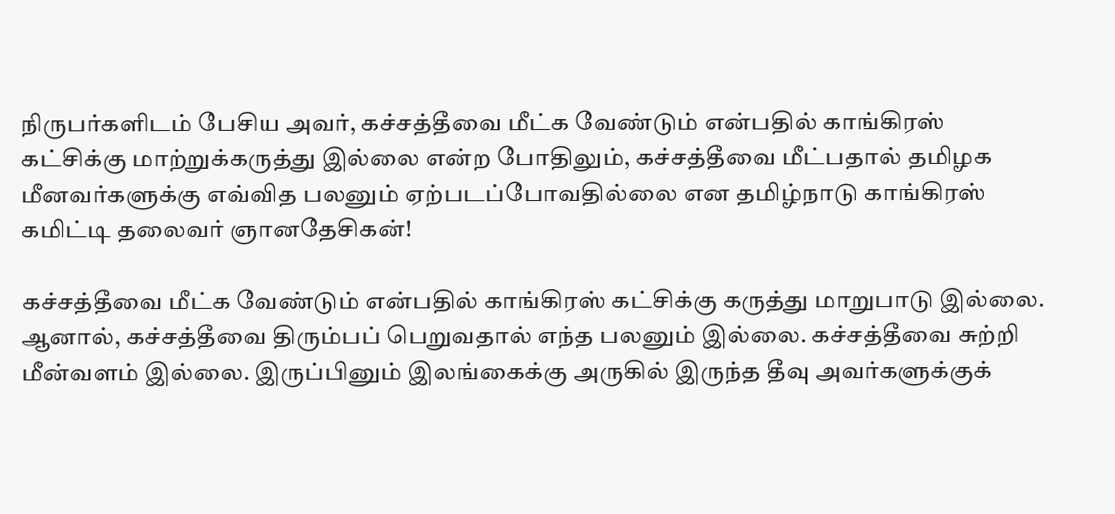நிருபர்களிடம் பேசிய அவர், கச்சத்தீவை மீட்க வேண்டும் என்பதில் காங்கிரஸ் கட்சிக்கு மாற்றுக்கருத்து இல்லை என்ற போதிலும், கச்சத்தீவை மீட்பதால் தமிழக மீனவர்களுக்கு எவ்வித பலனும் ஏற்படப்போவதில்லை என தமிழ்நாடு காங்கிரஸ் கமிட்டி தலைவர் ஞானதேசிகன்!

கச்சத்தீவை மீட்க வேண்டும் என்பதில் காங்கிரஸ் கட்சிக்கு கருத்து மாறுபாடு இல்லை. ஆனால், கச்சத்தீவை திரும்பப் பெறுவதால் எந்த பலனும் இல்லை. கச்சத்தீவை சுற்றி மீன்வளம் இல்லை. இருப்பினும் இலங்கைக்கு அருகில் இருந்த தீவு அவர்களுக்குக்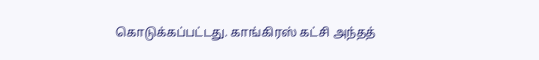கொடுக்கப்பட்டது. காங்கிரஸ் கட்சி அந்தத்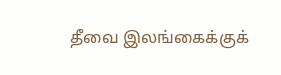தீவை இலங்கைக்குக்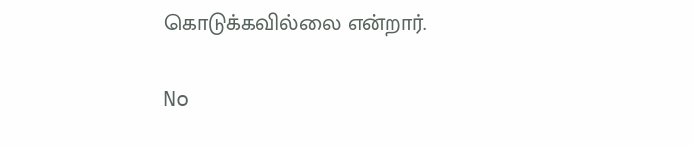கொடுக்கவில்லை என்றார்.

No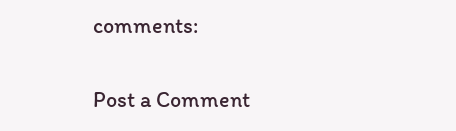comments:

Post a Comment